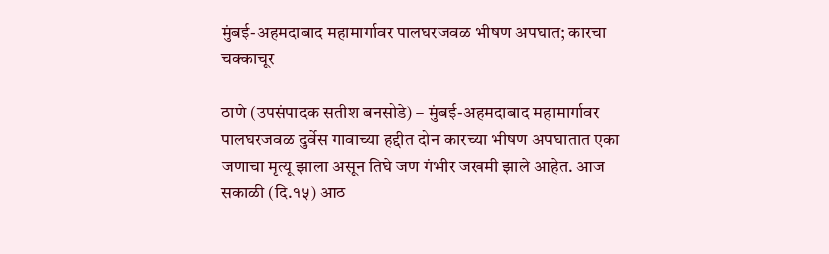मुंबई-अहमदाबाद महामार्गावर पालघरजवळ भीषण अपघात; कारचा चक्काचूर

ठाणे (उपसंपादक सतीश बनसोडे) – मुंबई-अहमदाबाद महामार्गावर पालघरजवळ दुर्वेस गावाच्या हद्दीत दोन कारच्या भीषण अपघातात एका जणाचा मृत्यू झाला असून तिघे जण गंभीर जखमी झाले आहेत. आज सकाळी (दि.१५) आठ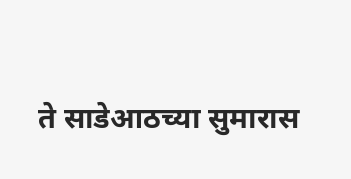ते साडेआठच्या सुमारास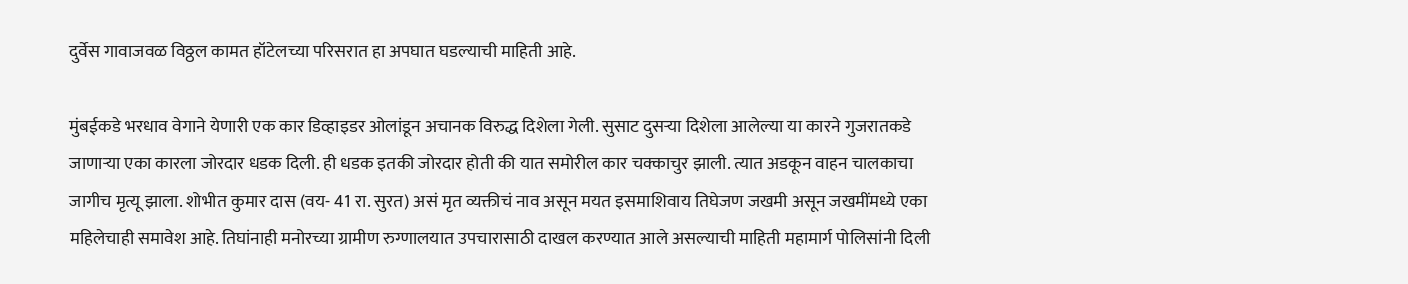दुर्वेस गावाजवळ विठ्ठल कामत हॉटेलच्या परिसरात हा अपघात घडल्याची माहिती आहे.

मुंबईकडे भरधाव वेगाने येणारी एक कार डिव्हाइडर ओलांडून अचानक विरुद्ध दिशेला गेली. सुसाट दुसऱ्या दिशेला आलेल्या या कारने गुजरातकडे जाणाऱ्या एका कारला जोरदार धडक दिली. ही धडक इतकी जोरदार होती की यात समोरील कार चक्काचुर झाली. त्यात अडकून वाहन चालकाचा जागीच मृत्यू झाला. शोभीत कुमार दास (वय- 41 रा. सुरत) असं मृत व्यक्तीचं नाव असून मयत इसमाशिवाय तिघेजण जखमी असून जखमींमध्ये एका महिलेचाही समावेश आहे. तिघांनाही मनोरच्या ग्रामीण रुग्णालयात उपचारासाठी दाखल करण्यात आले असल्याची माहिती महामार्ग पोलिसांनी दिली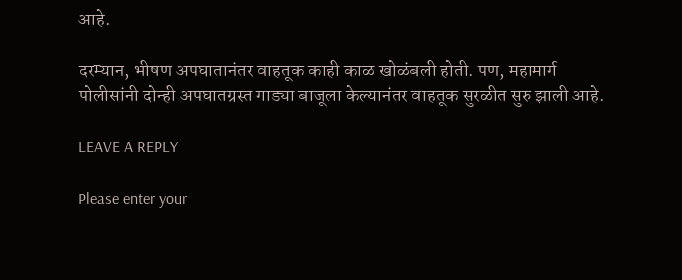आहे.

दरम्यान, भीषण अपघातानंतर वाहतूक काही काळ खोळंबली होती. पण, महामार्ग पोलीसांनी दोन्ही अपघातग्रस्त गाड्या बाजूला केल्यानंतर वाहतूक सुरळीत सुरु झाली आहे.

LEAVE A REPLY

Please enter your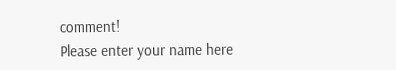comment!
Please enter your name here